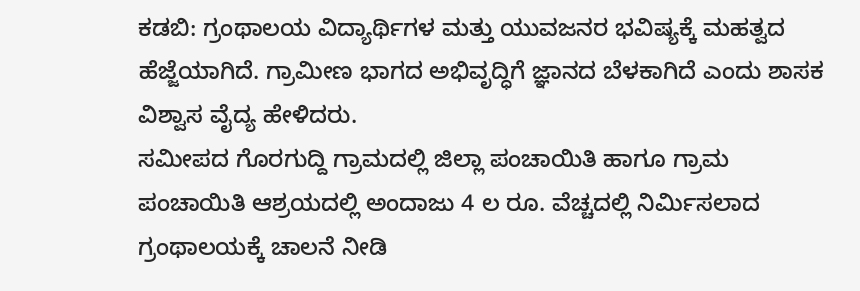ಕಡಬಿ: ಗ್ರಂಥಾಲಯ ವಿದ್ಯಾರ್ಥಿಗಳ ಮತ್ತು ಯುವಜನರ ಭವಿಷ್ಯಕ್ಕೆ ಮಹತ್ವದ ಹೆಜ್ಜೆಯಾಗಿದೆ. ಗ್ರಾಮೀಣ ಭಾಗದ ಅಭಿವೃದ್ಧಿಗೆ ಜ್ಞಾನದ ಬೆಳಕಾಗಿದೆ ಎಂದು ಶಾಸಕ ವಿಶ್ವಾಸ ವೈದ್ಯ ಹೇಳಿದರು.
ಸಮೀಪದ ಗೊರಗುದ್ದಿ ಗ್ರಾಮದಲ್ಲಿ ಜಿಲ್ಲಾ ಪಂಚಾಯಿತಿ ಹಾಗೂ ಗ್ರಾಮ ಪಂಚಾಯಿತಿ ಆಶ್ರಯದಲ್ಲಿ ಅಂದಾಜು 4 ಲ ರೂ. ವೆಚ್ಚದಲ್ಲಿ ನಿರ್ಮಿಸಲಾದ ಗ್ರಂಥಾಲಯಕ್ಕೆ ಚಾಲನೆ ನೀಡಿ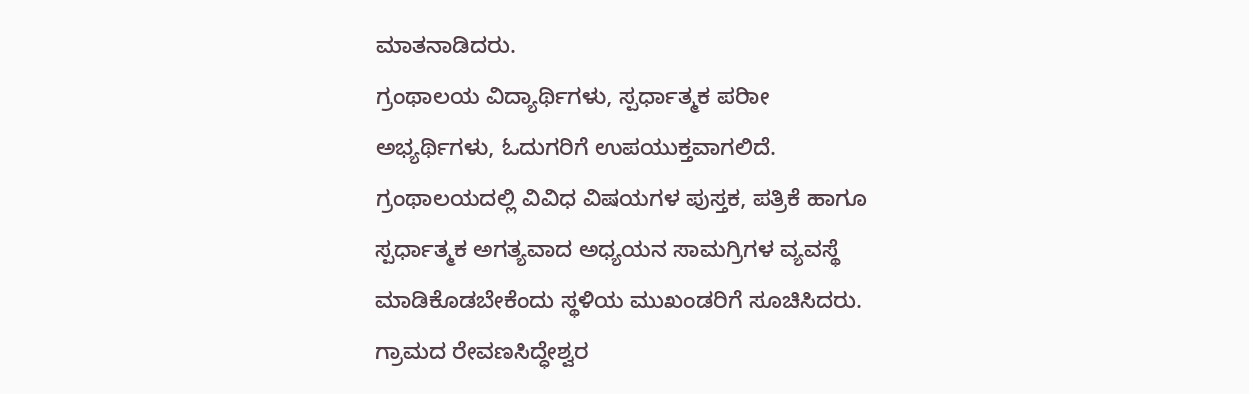ಮಾತನಾಡಿದರು.
ಗ್ರಂಥಾಲಯ ವಿದ್ಯಾರ್ಥಿಗಳು, ಸ್ಪರ್ಧಾತ್ಮಕ ಪರೀಾ ಅಭ್ಯರ್ಥಿಗಳು, ಓದುಗರಿಗೆ ಉಪಯುಕ್ತವಾಗಲಿದೆ. ಗ್ರಂಥಾಲಯದಲ್ಲಿ ವಿವಿಧ ವಿಷಯಗಳ ಪುಸ್ತಕ, ಪತ್ರಿಕೆ ಹಾಗೂ ಸ್ಪರ್ಧಾತ್ಮಕ ಅಗತ್ಯವಾದ ಅಧ್ಯಯನ ಸಾಮಗ್ರಿಗಳ ವ್ಯವಸ್ಥೆ ಮಾಡಿಕೊಡಬೇಕೆಂದು ಸ್ಥಳಿಯ ಮುಖಂಡರಿಗೆ ಸೂಚಿಸಿದರು.
ಗ್ರಾಮದ ರೇವಣಸಿದ್ಧೇಶ್ವರ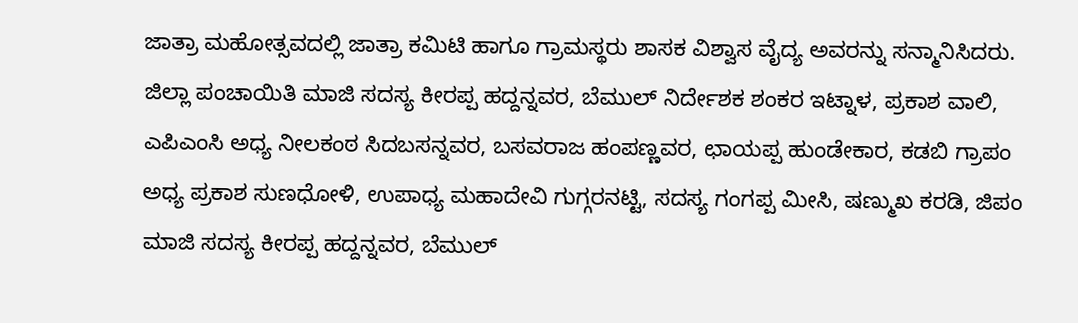ಜಾತ್ರಾ ಮಹೋತ್ಸವದಲ್ಲಿ ಜಾತ್ರಾ ಕಮಿಟಿ ಹಾಗೂ ಗ್ರಾಮಸ್ಥರು ಶಾಸಕ ವಿಶ್ವಾಸ ವೈದ್ಯ ಅವರನ್ನು ಸನ್ಮಾನಿಸಿದರು.
ಜಿಲ್ಲಾ ಪಂಚಾಯಿತಿ ಮಾಜಿ ಸದಸ್ಯ ಕೀರಪ್ಪ ಹದ್ದನ್ನವರ, ಬೆಮುಲ್ ನಿರ್ದೇಶಕ ಶಂಕರ ಇಟ್ನಾಳ, ಪ್ರಕಾಶ ವಾಲಿ, ಎಪಿಎಂಸಿ ಅಧ್ಯ ನೀಲಕಂಠ ಸಿದಬಸನ್ನವರ, ಬಸವರಾಜ ಹಂಪಣ್ಣವರ, ಛಾಯಪ್ಪ ಹುಂಡೇಕಾರ, ಕಡಬಿ ಗ್ರಾಪಂ ಅಧ್ಯ ಪ್ರಕಾಶ ಸುಣಧೋಳಿ, ಉಪಾಧ್ಯ ಮಹಾದೇವಿ ಗುಗ್ಗರನಟ್ಟಿ, ಸದಸ್ಯ ಗಂಗಪ್ಪ ಮೀಸಿ, ಷಣ್ಮುಖ ಕರಡಿ, ಜಿಪಂ ಮಾಜಿ ಸದಸ್ಯ ಕೀರಪ್ಪ ಹದ್ದನ್ನವರ, ಬೆಮುಲ್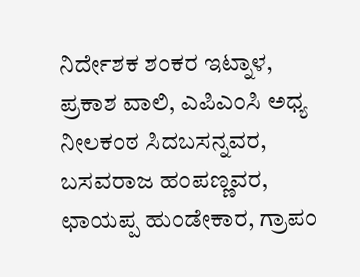ನಿರ್ದೇಶಕ ಶಂಕರ ಇಟ್ನಾಳ, ಪ್ರಕಾಶ ವಾಲಿ, ಎಪಿಎಂಸಿ ಅಧ್ಯ ನೀಲಕಂಠ ಸಿದಬಸನ್ನವರ, ಬಸವರಾಜ ಹಂಪಣ್ಣವರ, ಛಾಯಪ್ಪ ಹುಂಡೇಕಾರ, ಗ್ರಾಪಂ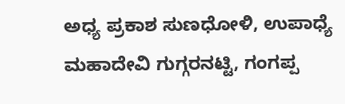ಅಧ್ಯ ಪ್ರಕಾಶ ಸುಣಧೋಳಿ, ಉಪಾಧ್ಯೆ ಮಹಾದೇವಿ ಗುಗ್ಗರನಟ್ಟಿ, ಗಂಗಪ್ಪ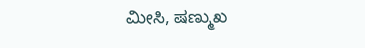ಮೀಸಿ, ಷಣ್ಮುಖ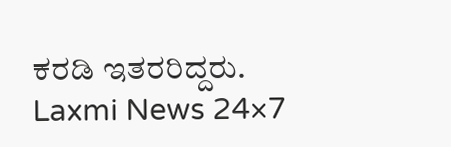ಕರಡಿ ಇತರರಿದ್ದರು.
Laxmi News 24×7